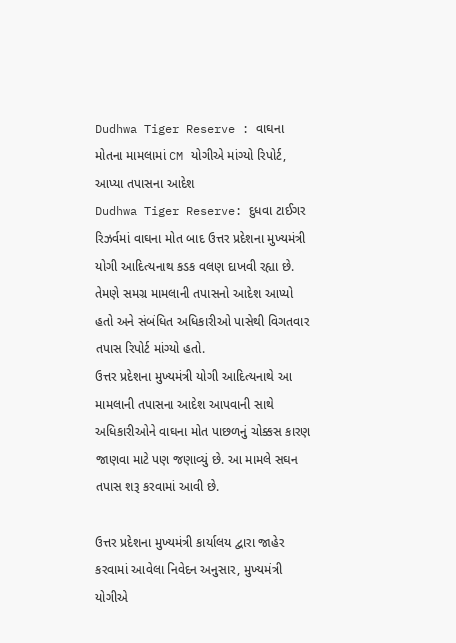Dudhwa Tiger Reserve : વાઘના મોતના મામલામાં CM યોગીએ માંગ્યો રિપોર્ટ, આપ્યા તપાસના આદેશ
Dudhwa Tiger Reserve: દુધવા ટાઈગર રિઝર્વમાં વાઘના મોત બાદ ઉત્તર પ્રદેશના મુખ્યમંત્રી યોગી આદિત્યનાથ કડક વલણ દાખવી રહ્યા છે. તેમણે સમગ્ર મામલાની તપાસનો આદેશ આપ્યો હતો અને સંબંધિત અધિકારીઓ પાસેથી વિગતવાર તપાસ રિપોર્ટ માંગ્યો હતો.
ઉત્તર પ્રદેશના મુખ્યમંત્રી યોગી આદિત્યનાથે આ મામલાની તપાસના આદેશ આપવાની સાથે અધિકારીઓને વાઘના મોત પાછળનું ચોક્કસ કારણ જાણવા માટે પણ જણાવ્યું છે. આ મામલે સઘન તપાસ શરૂ કરવામાં આવી છે.

ઉત્તર પ્રદેશના મુખ્યમંત્રી કાર્યાલય દ્વારા જાહેર કરવામાં આવેલા નિવેદન અનુસાર, મુખ્યમંત્રી યોગીએ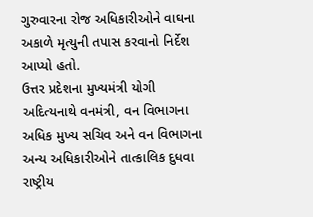ગુરુવારના રોજ અધિકારીઓને વાઘના અકાળે મૃત્યુની તપાસ કરવાનો નિર્દેશ આપ્યો હતો.
ઉત્તર પ્રદેશના મુખ્યમંત્રી યોગી અદિત્યનાથે વનમંત્રી, વન વિભાગના અધિક મુખ્ય સચિવ અને વન વિભાગના અન્ય અધિકારીઓને તાત્કાલિક દુધવા રાષ્ટ્રીય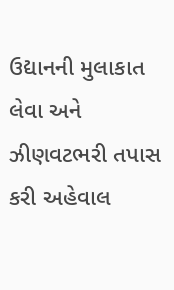ઉદ્યાનની મુલાકાત લેવા અને ઝીણવટભરી તપાસ કરી અહેવાલ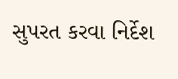સુપરત કરવા નિર્દેશ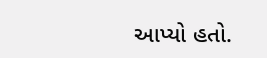આપ્યો હતો.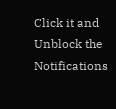Click it and Unblock the Notifications